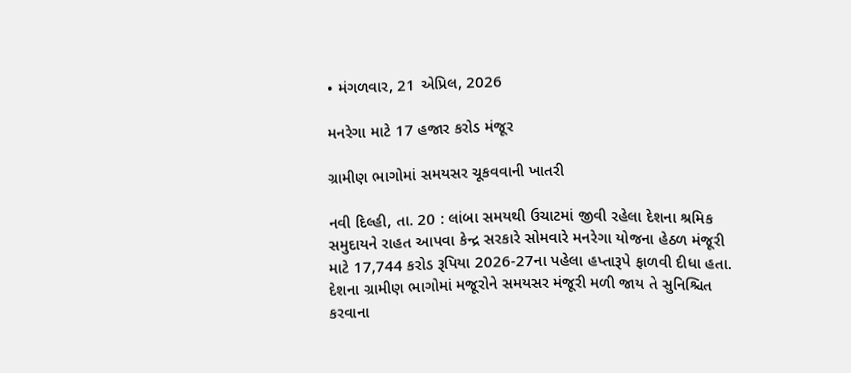• મંગળવાર, 21 એપ્રિલ, 2026

મનરેગા માટે 17 હજાર કરોડ મંજૂર

ગ્રામીણ ભાગોમાં સમયસર ચૂકવવાની ખાતરી

નવી દિલ્હી, તા. 20 : લાંબા સમયથી ઉચાટમાં જીવી રહેલા દેશના શ્રમિક સમુદાયને રાહત આપવા કેન્દ્ર સરકારે સોમવારે મનરેગા યોજના હેઠળ મંજૂરી માટે 17,744 કરોડ રૂપિયા 2026-27ના પહેલા હપ્તારૂપે ફાળવી દીધા હતા. દેશના ગ્રામીણ ભાગોમાં મજૂરોને સમયસર મંજૂરી મળી જાય તે સુનિશ્ચિત કરવાના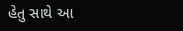હેતુ સાથે આ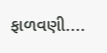ફાળવણી....